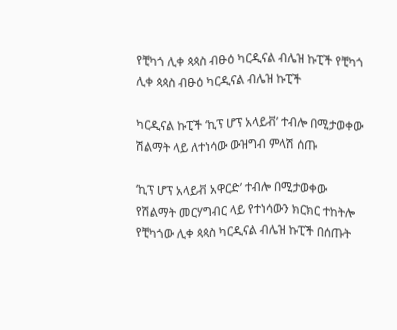የቺካጎ ሊቀ ጳጳስ ብፁዕ ካርዲናል ብሌዝ ኩፒች የቺካጎ ሊቀ ጳጳስ ብፁዕ ካርዲናል ብሌዝ ኩፒች

ካርዲናል ኩፒች ‘ኪፕ ሆፕ አላይቭ’ ተብሎ በሚታወቀው ሽልማት ላይ ለተነሳው ውዝግብ ምላሽ ሰጡ

‘ኪፕ ሆፕ አላይቭ አዋርድ’ ተብሎ በሚታወቀው የሽልማት መርሃግብር ላይ የተነሳውን ክርክር ተከትሎ የቺካጎው ሊቀ ጳጳስ ካርዲናል ብሌዝ ኩፒች በሰጡት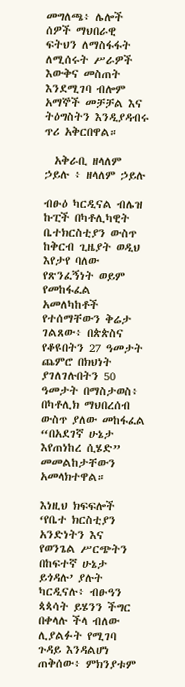መግለጫ፥ ሌሎች ሰዎች ማህበራዊ ፍትህን ለማስፋፋት ለሚሰሩት ሥራዎች እውቅና መስጠት እንደሚገባ ብሎም አማኞች መቻቻል እና ትዕግስትን እንዲያዳብሩ ጥሪ አቅርበዋል።

  አቅራቢ ዘላለም ኃይሉ ፥ ዘላለም ኃይሉ

ብፁዕ ካርዲናል ብሌዝ ኩፒች በካቶሊካዊት ቤተክርስቲያን ውስጥ ከቅርብ ጊዜያት ወዲህ እየታየ ባለው የጽንፈኝነት ወይም የመከፋፈል አመለካከቶች የተሰማቸውን ቅሬታ ገልጸው፥ በጵጵስና የቆዩበትን 27 ዓመታት ጨምሮ በክህነት ያገለገሉበትን 50 ዓመታት በማስታወስ፥ በካቶሊክ ማህበረሰብ ውስጥ ያለው መከፋፈል “በአደገኛ ሁኔታ እየጠነከረ ሲሄድ” መመልከታቸውን አመላክተዋል።

እነዚህ ክፍፍሎች ‘የቤተ ክርስቲያን አንድነትን እና የወንጌል ሥርጭትን በከፍተኛ ሁኔታ ይጎዳሉ’ ያሉት ካርዲናሉ፥ ብፁዓን ጳጳሳት ይሄንን ችግር በቀላሉ ችላ ብለው ሊያልፉት የሚገባ ጉዳይ እንዳልሆነ ጠቅሰው፥ ምክንያቱም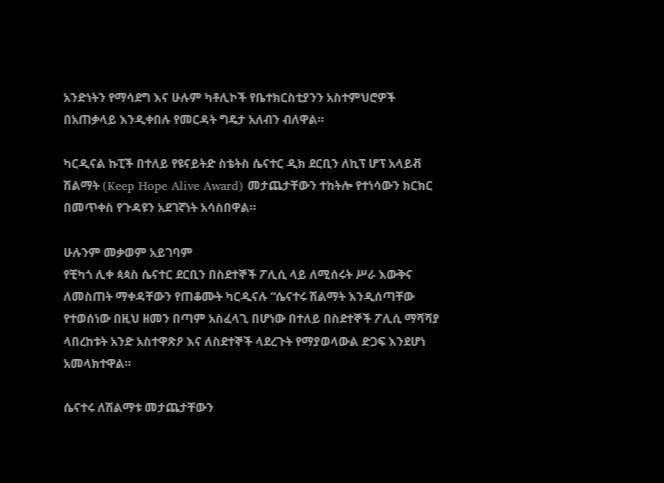አንድነትን የማሳደግ እና ሁሉም ካቶሊኮች የቤተክርስቲያንን አስተምህሮዎች በአጠቃላይ እንዲቀበሉ የመርዳት ግዴታ አለብን ብለዋል።

ካርዲናል ኩፒች በተለይ የዩናይትድ ስቴትስ ሴናተር ዲክ ደርቢን ለኪፕ ሆፕ አላይቭ ሽልማት (Keep Hope Alive Award) መታጨታቸውን ተከትሎ የተነሳውን ክርክር በመጥቀስ የጉዳዩን አደገኛነት አሳስበዋል።

ሁሉንም መቃወም አይገባም
የቺካጎ ሊቀ ጳጳስ ሴናተር ደርቢን በስደተኞች ፖሊሲ ላይ ለሚሰሩት ሥራ እውቅና ለመስጠት ማቀዳቸውን የጠቆሙት ካርዲናሉ “ሴናተሩ ሽልማት እንዲሰጣቸው የተወሰነው በዚህ ዘመን በጣም አስፈላጊ በሆነው በተለይ በስደተኞች ፖሊሲ ማሻሻያ ላበረከቱት አንድ አስተዋጽዖ እና ለስደተኞች ላደረጉት የማያወላውል ድጋፍ እንደሆነ አመላክተዋል።

ሴናተሩ ለሽልማቱ መታጨታቸውን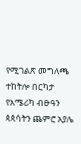የሚገልጽ መግለጫ ተከትሎ በርካታ የአሜሪካ ብፁዓን ጳጳሳትን ጨምሮ አያሌ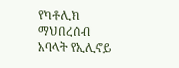የካቶሊክ ማህበረሰብ አባላት የኢሊኖይ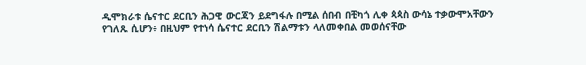ዲሞክራቱ ሴናተር ደርቢን ሕጋዊ ውርጃን ይደግፋሉ በሚል ሰበብ በቺካጎ ሊቀ ጳጳስ ውሳኔ ተቃውሞአቸውን የገለጹ ሲሆን፥ በዚህም የተነሳ ሴናተር ደርቢን ሽልማቱን ላለመቀበል መወሰናቸው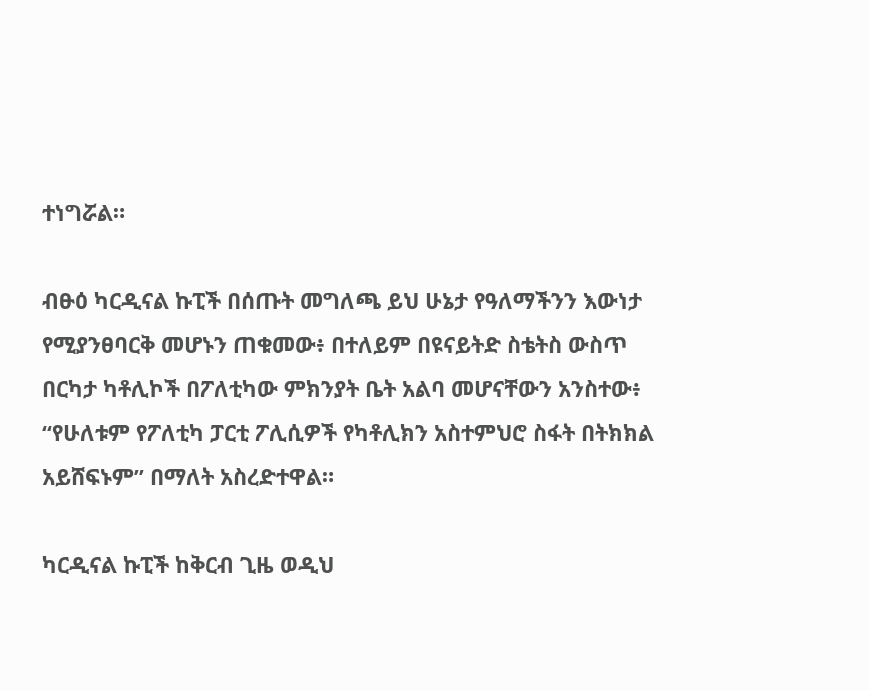ተነግሯል።

ብፁዕ ካርዲናል ኩፒች በሰጡት መግለጫ ይህ ሁኔታ የዓለማችንን እውነታ የሚያንፀባርቅ መሆኑን ጠቁመው፥ በተለይም በዩናይትድ ስቴትስ ውስጥ በርካታ ካቶሊኮች በፖለቲካው ምክንያት ቤት አልባ መሆናቸውን አንስተው፥ “የሁለቱም የፖለቲካ ፓርቲ ፖሊሲዎች የካቶሊክን አስተምህሮ ስፋት በትክክል አይሸፍኑም” በማለት አስረድተዋል።

ካርዲናል ኩፒች ከቅርብ ጊዜ ወዲህ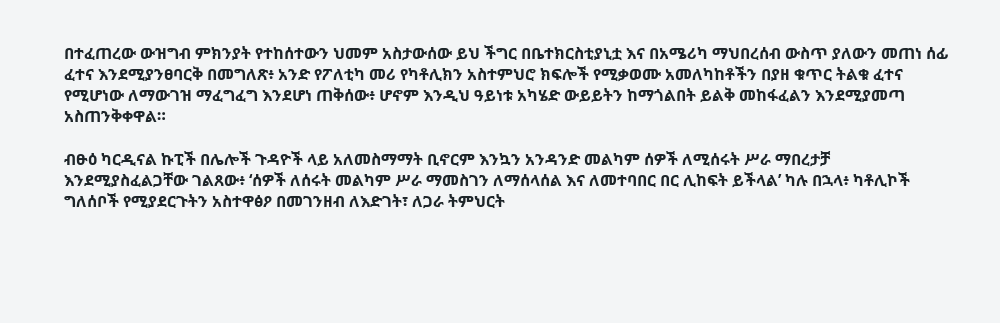በተፈጠረው ውዝግብ ምክንያት የተከሰተውን ህመም አስታውሰው ይህ ችግር በቤተክርስቲያኒቷ እና በአሜሪካ ማህበረሰብ ውስጥ ያለውን መጠነ ሰፊ ፈተና እንደሚያንፀባርቅ በመግለጽ፥ አንድ የፖለቲካ መሪ የካቶሊክን አስተምህሮ ክፍሎች የሚቃወሙ አመለካከቶችን በያዘ ቁጥር ትልቁ ፈተና የሚሆነው ለማውገዝ ማፈግፈግ እንደሆነ ጠቅሰው፥ ሆኖም እንዲህ ዓይነቱ አካሄድ ውይይትን ከማጎልበት ይልቅ መከፋፈልን እንደሚያመጣ አስጠንቅቀዋል።

ብፁዕ ካርዲናል ኩፒች በሌሎች ጉዳዮች ላይ አለመስማማት ቢኖርም እንኳን አንዳንድ መልካም ሰዎች ለሚሰሩት ሥራ ማበረታቻ እንደሚያስፈልጋቸው ገልጸው፥ ‘ሰዎች ለሰሩት መልካም ሥራ ማመስገን ለማሰላሰል እና ለመተባበር በር ሊከፍት ይችላል’ ካሉ በኋላ፥ ካቶሊኮች ግለሰቦች የሚያደርጉትን አስተዋፅዖ በመገንዘብ ለእድገት፣ ለጋራ ትምህርት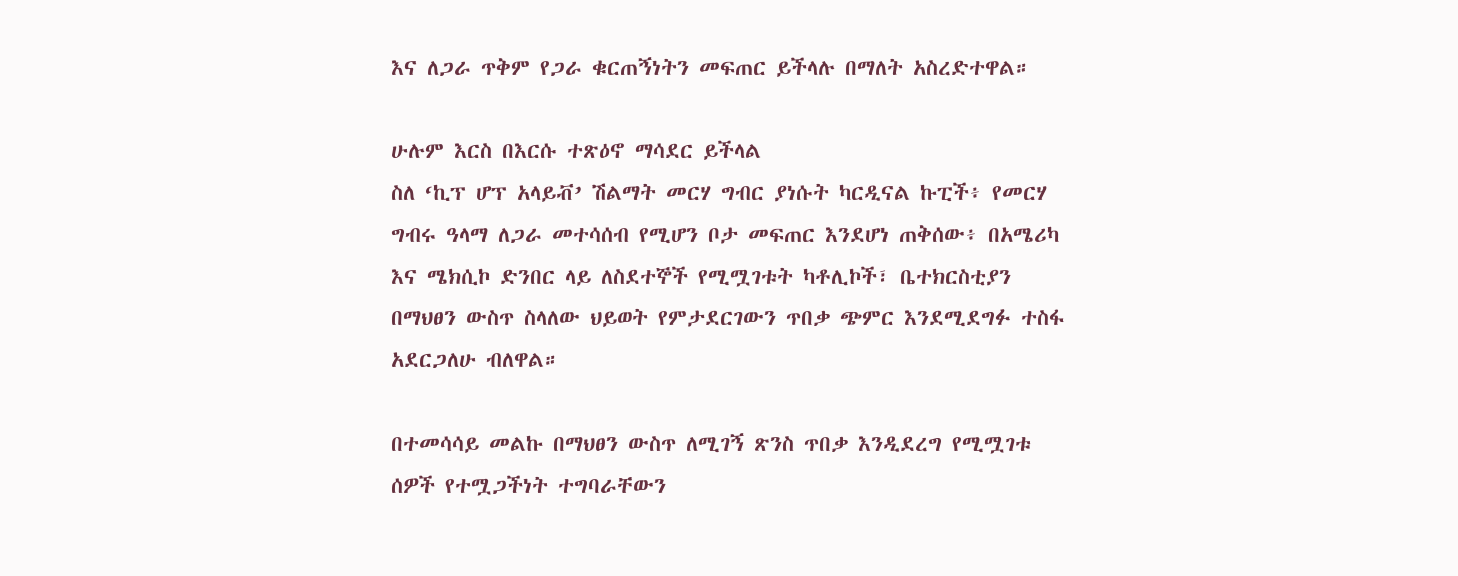እና ለጋራ ጥቅም የጋራ ቁርጠኝነትን መፍጠር ይችላሉ በማለት አስረድተዋል።

ሁሉም እርስ በእርሱ ተጽዕኖ ማሳደር ይችላል
ስለ ‘ኪፕ ሆፕ አላይቭ’ ሽልማት መርሃ ግብር ያነሱት ካርዲናል ኩፒች፥ የመርሃ ግብሩ ዓላማ ለጋራ መተሳሰብ የሚሆን ቦታ መፍጠር እንደሆነ ጠቅሰው፥ በአሜሪካ እና ሜክሲኮ ድንበር ላይ ለስደተኞች የሚሟገቱት ካቶሊኮች፣ ቤተክርስቲያን በማህፀን ውስጥ ስላለው ህይወት የምታደርገውን ጥበቃ ጭምር እንደሚደግፉ ተስፋ አደርጋለሁ ብለዋል።

በተመሳሳይ መልኩ በማህፀን ውስጥ ለሚገኝ ጽንስ ጥበቃ እንዲደረግ የሚሟገቱ ሰዎች የተሟጋችነት ተግባራቸውን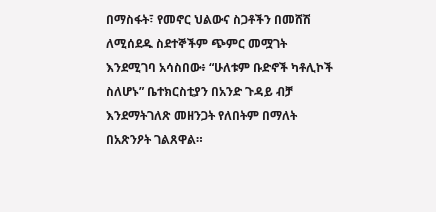በማስፋት፣ የመኖር ህልውና ስጋቶችን በመሸሽ ለሚሰደዱ ስደተኞችም ጭምር መሟገት እንደሚገባ አሳስበው፥ “ሁለቱም ቡድኖች ካቶሊኮች ስለሆኑ” ቤተክርስቲያን በአንድ ጉዳይ ብቻ እንደማትገለጽ መዘንጋት የለበትም በማለት በአጽንዖት ገልጸዋል።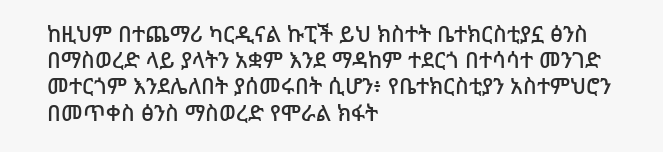ከዚህም በተጨማሪ ካርዲናል ኩፒች ይህ ክስተት ቤተክርስቲያኗ ፅንስ በማስወረድ ላይ ያላትን አቋም እንደ ማዳከም ተደርጎ በተሳሳተ መንገድ መተርጎም እንደሌለበት ያሰመሩበት ሲሆን፥ የቤተክርስቲያን አስተምህሮን በመጥቀስ ፅንስ ማስወረድ የሞራል ክፋት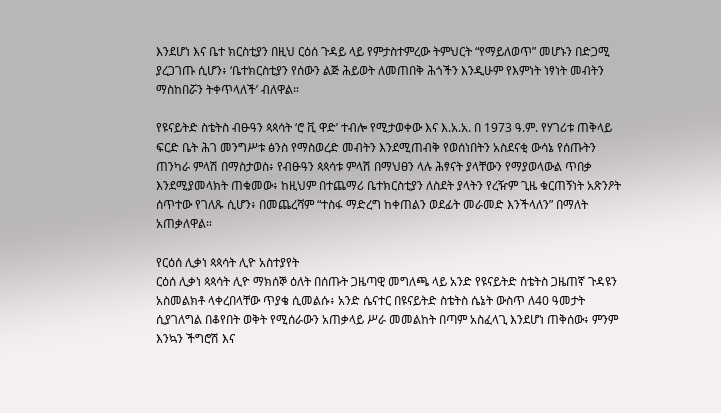እንደሆነ እና ቤተ ክርስቲያን በዚህ ርዕሰ ጉዳይ ላይ የምታስተምረው ትምህርት “የማይለወጥ” መሆኑን በድጋሚ ያረጋገጡ ሲሆን፥ ‘ቤተክርስቲያን የሰውን ልጅ ሕይወት ለመጠበቅ ሕጎችን እንዲሁም የእምነት ነፃነት መብትን ማስከበሯን ትቀጥላለች’ ብለዋል።

የዩናይትድ ስቴትስ ብፁዓን ጳጳሳት ‘ሮ ቪ ዋድ’ ተብሎ የሚታወቀው እና እ.አ.አ. በ 1973 ዓ.ም. የሃገሪቱ ጠቅላይ ፍርድ ቤት ሕገ መንግሥቱ ፅንስ የማስወረድ መብትን እንደሚጠብቅ የወሰነበትን አስደናቂ ውሳኔ የሰጡትን ጠንካራ ምላሽ በማስታወስ፥ የብፁዓን ጳጳሳቱ ምላሽ በማህፀን ላሉ ሕፃናት ያላቸውን የማያወላውል ጥበቃ እንደሚያመላክት ጠቁመው፥ ከዚህም በተጨማሪ ቤተክርስቲያን ለስደት ያላትን የረዥም ጊዜ ቁርጠኝነት አጽንዖት ሰጥተው የገለጹ ሲሆን፥ በመጨረሻም “ተስፋ ማድረግ ከቀጠልን ወደፊት መራመድ እንችላለን” በማለት አጠቃለዋል።

የርዕሰ ሊቃነ ጳጳሳት ሊዮ አስተያየት
ርዕሰ ሊቃነ ጳጳሳት ሊዮ ማክሰኞ ዕለት በሰጡት ጋዜጣዊ መግለጫ ላይ አንድ የዩናይትድ ስቴትስ ጋዜጠኛ ጉዳዩን አስመልክቶ ላቀረበላቸው ጥያቄ ሲመልሱ፥ አንድ ሴናተር በዩናይትድ ስቴትስ ሴኔት ውስጥ ለ40 ዓመታት ሲያገለግል በቆየበት ወቅት የሚሰራውን አጠቃላይ ሥራ መመልከት በጣም አስፈላጊ እንደሆነ ጠቅሰው፥ ምንም እንኳን ችግሮሽ እና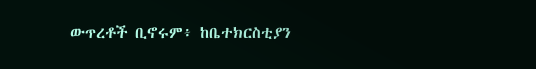ውጥረቶች ቢኖሩም፥ ከቤተክርስቲያን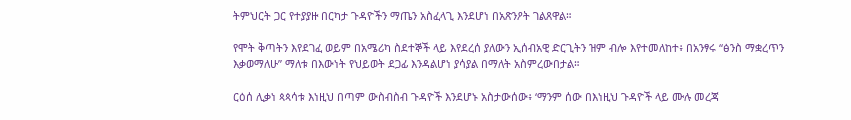ትምህርት ጋር የተያያዙ በርካታ ጉዳዮችን ማጤን አስፈላጊ እንደሆነ በአጽንዖት ገልጸዋል።

የሞት ቅጣትን እየደገፈ ወይም በአሜሪካ ስደተኞች ላይ እየደረሰ ያለውን ኢሰብአዊ ድርጊትን ዝም ብሎ እየተመለከተ፥ በአንፃሩ “ፅንስ ማቋረጥን እቃወማለሁ” ማለቱ በእውነት የህይወት ደጋፊ እንዳልሆነ ያሳያል በማለት አስምረውበታል።

ርዕሰ ሊቃነ ጳጳሳቱ እነዚህ በጣም ውስብስብ ጉዳዮች እንደሆኑ አስታውሰው፥ ‘ማንም ሰው በእነዚህ ጉዳዮች ላይ ሙሉ መረጃ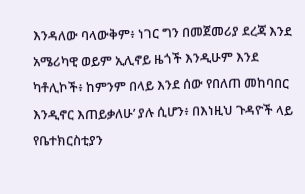እንዳለው ባላውቅም፥ ነገር ግን በመጀመሪያ ደረጃ እንደ አሜሪካዊ ወይም ኢሊኖይ ዜጎች እንዲሁም እንደ ካቶሊኮች፥ ከምንም በላይ እንደ ሰው የበለጠ መከባበር እንዲኖር እጠይቃለሁ’ ያሉ ሲሆን፥ በእነዚህ ጉዳዮች ላይ የቤተክርስቲያን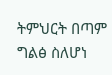ትምህርት በጣም ግልፅ ስለሆነ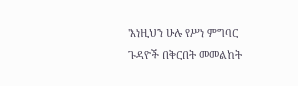'እነዚህን ሁሉ የሥነ ምግባር ጉዳዮች በቅርበት መመልከት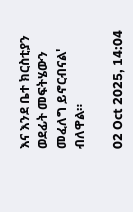እና እንደ ቤተ ክርስቲያን ወደፊት መፍትሄውን መፈለግ ይኖርብናል' ብለዋል።

02 Oct 2025, 14:04